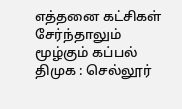எத்தனை கட்சிகள் சேர்ந்தாலும் மூழ்கும் கப்பல் திமுக : செல்லூர்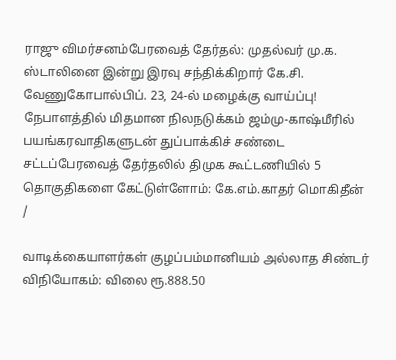ராஜு விமர்சனம்பேரவைத் தேர்தல்: முதல்வர் மு.க. ஸ்டாலினை இன்று இரவு சந்திக்கிறார் கே.சி. வேணுகோபால்பிப். 23, 24-ல் மழைக்கு வாய்ப்பு! நேபாளத்தில் மிதமான நிலநடுக்கம் ஜம்மு-காஷ்மீரில் பயங்கரவாதிகளுடன் துப்பாக்கிச் சண்டை சட்டப்பேரவைத் தேர்தலில் திமுக கூட்டணியில் 5 தொகுதிகளை கேட்டுள்ளோம்: கே.எம்.காதர் மொகிதீன்
/

வாடிக்கையாளர்கள் குழப்பம்மானியம் அல்லாத சிண்டர் விநியோகம்: விலை ரூ.888.50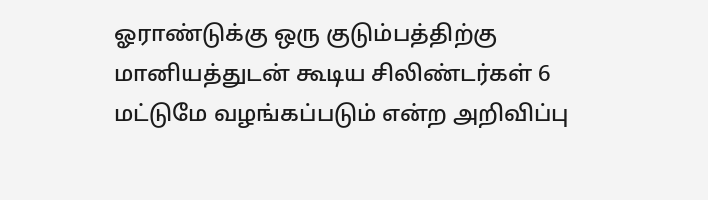ஓராண்டுக்கு ஒரு குடும்பத்திற்கு மானியத்துடன் கூடிய சிலிண்டர்கள் 6 மட்டுமே வழங்கப்படும் என்ற அறிவிப்பு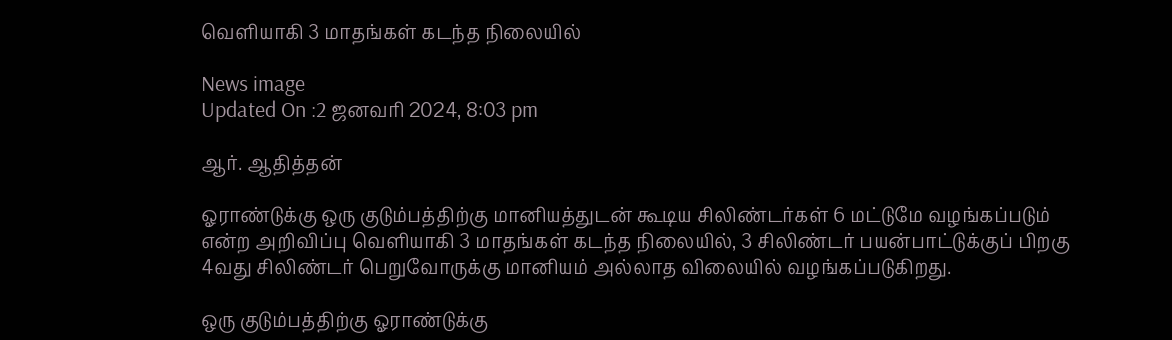வெளியாகி 3 மாதங்கள் கடந்த நிலையில்

News image
Updated On :2 ஜனவரி 2024, 8:03 pm

ஆர். ஆதித்தன்

ஓராண்டுக்கு ஒரு குடும்பத்திற்கு மானியத்துடன் கூடிய சிலிண்டர்கள் 6 மட்டுமே வழங்கப்படும் என்ற அறிவிப்பு வெளியாகி 3 மாதங்கள் கடந்த நிலையில், 3 சிலிண்டர் பயன்பாட்டுக்குப் பிறகு 4வது சிலிண்டர் பெறுவோருக்கு மானியம் அல்லாத விலையில் வழங்கப்படுகிறது.

ஒரு குடும்பத்திற்கு ஓராண்டுக்கு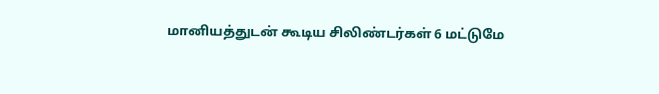மானியத்துடன் கூடிய சிலிண்டர்கள் 6 மட்டுமே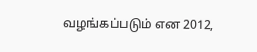வழங்கப்படும் என 2012,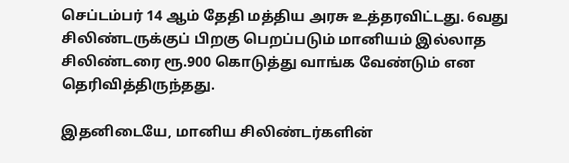செப்டம்பர் 14 ஆம் தேதி மத்திய அரசு உத்தரவிட்டது. 6வது சிலிண்டருக்குப் பிறகு பெறப்படும் மானியம் இல்லாத சிலிண்டரை ரூ.900 கொடுத்து வாங்க வேண்டும் என தெரிவித்திருந்தது.

இதனிடையே, மானிய சிலிண்டர்களின்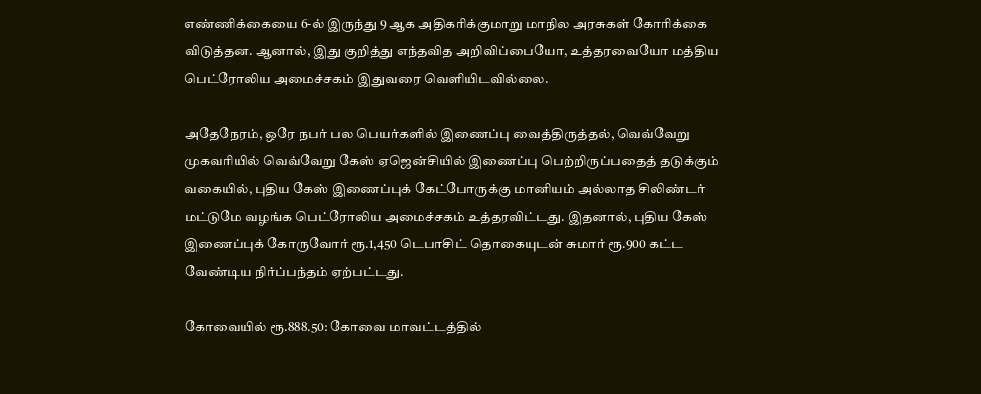எண்ணிக்கையை 6-ல் இருந்து 9 ஆக அதிகரிக்குமாறு மாநில அரசுகள் கோரிக்கை விடுத்தன. ஆனால், இது குறித்து எந்தவித அறிவிப்பையோ, உத்தரவையோ மத்திய பெட்ரோலிய அமைச்சகம் இதுவரை வெளியிடவில்லை.

அதேநேரம், ஒரே நபர் பல பெயர்களில் இணைப்பு வைத்திருத்தல், வெவ்வேறு முகவரியில் வெவ்வேறு கேஸ் ஏஜென்சியில் இணைப்பு பெற்றிருப்பதைத் தடுக்கும் வகையில், புதிய கேஸ் இணைப்புக் கேட்போருக்கு மானியம் அல்லாத சிலிண்டர் மட்டுமே வழங்க பெட்ரோலிய அமைச்சகம் உத்தரவிட்டது. இதனால், புதிய கேஸ் இணைப்புக் கோருவோர் ரூ.1,450 டெபாசிட் தொகையுடன் சுமார் ரூ.900 கட்ட வேண்டிய நிர்ப்பந்தம் ஏற்பட்டது.

கோவையில் ரூ.888.50: கோவை மாவட்டத்தில்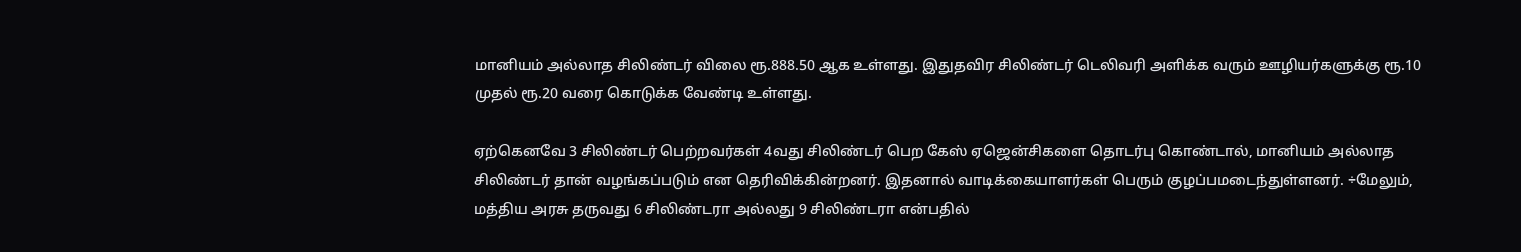மானியம் அல்லாத சிலிண்டர் விலை ரூ.888.50 ஆக உள்ளது. இதுதவிர சிலிண்டர் டெலிவரி அளிக்க வரும் ஊழியர்களுக்கு ரூ.10 முதல் ரூ.20 வரை கொடுக்க வேண்டி உள்ளது.

ஏற்கெனவே 3 சிலிண்டர் பெற்றவர்கள் 4வது சிலிண்டர் பெற கேஸ் ஏஜென்சிகளை தொடர்பு கொண்டால், மானியம் அல்லாத சிலிண்டர் தான் வழங்கப்படும் என தெரிவிக்கின்றனர். இதனால் வாடிக்கையாளர்கள் பெரும் குழப்பமடைந்துள்ளனர். ÷மேலும், மத்திய அரசு தருவது 6 சிலிண்டரா அல்லது 9 சிலிண்டரா என்பதில்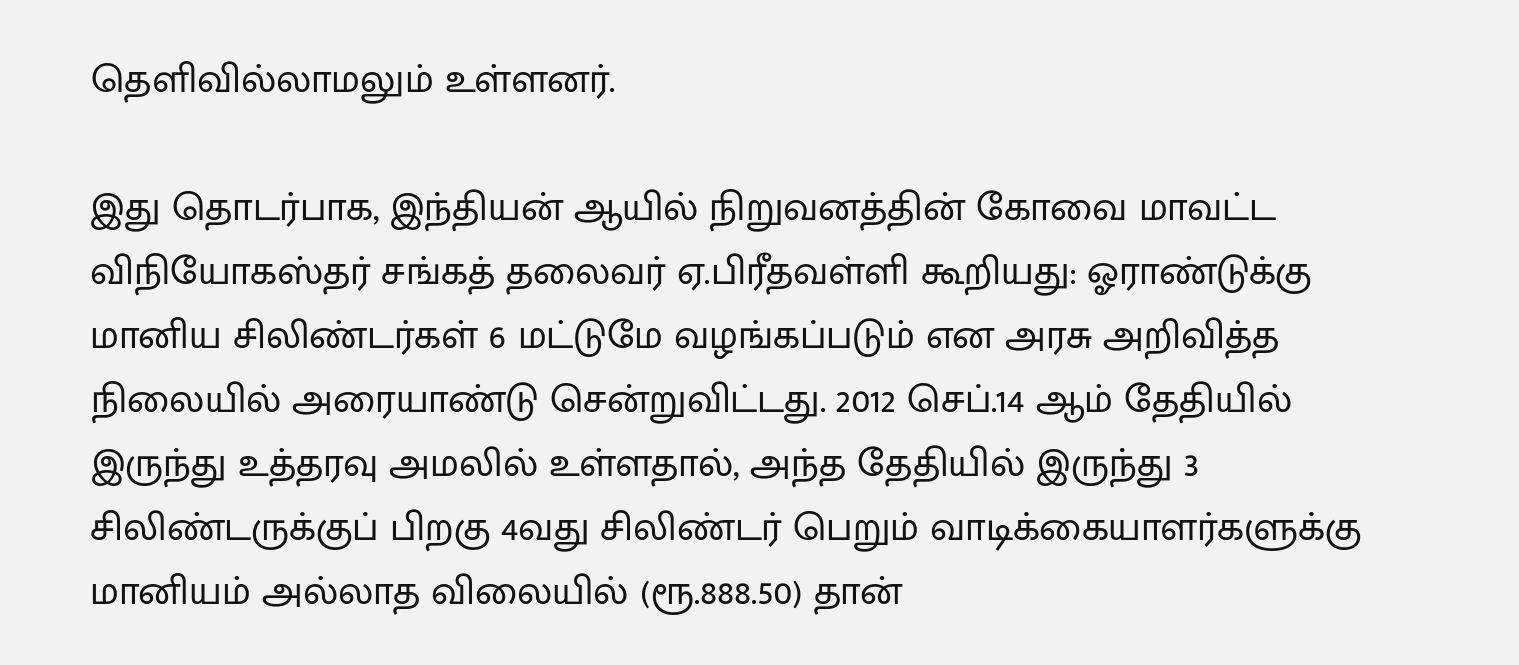தெளிவில்லாமலும் உள்ளனர்.

இது தொடர்பாக, இந்தியன் ஆயில் நிறுவனத்தின் கோவை மாவட்ட விநியோகஸ்தர் சங்கத் தலைவர் ஏ.பிரீதவள்ளி கூறியது: ஓராண்டுக்கு மானிய சிலிண்டர்கள் 6 மட்டுமே வழங்கப்படும் என அரசு அறிவித்த நிலையில் அரையாண்டு சென்றுவிட்டது. 2012 செப்.14 ஆம் தேதியில் இருந்து உத்தரவு அமலில் உள்ளதால், அந்த தேதியில் இருந்து 3 சிலிண்டருக்குப் பிறகு 4வது சிலிண்டர் பெறும் வாடிக்கையாளர்களுக்கு மானியம் அல்லாத விலையில் (ரூ.888.50) தான்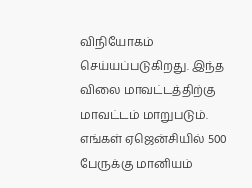விநியோகம் செய்யப்படுகிறது. இந்த விலை மாவட்டத்திற்கு மாவட்டம் மாறுபடும். எங்கள் ஏஜென்சியில் 500 பேருக்கு மானியம்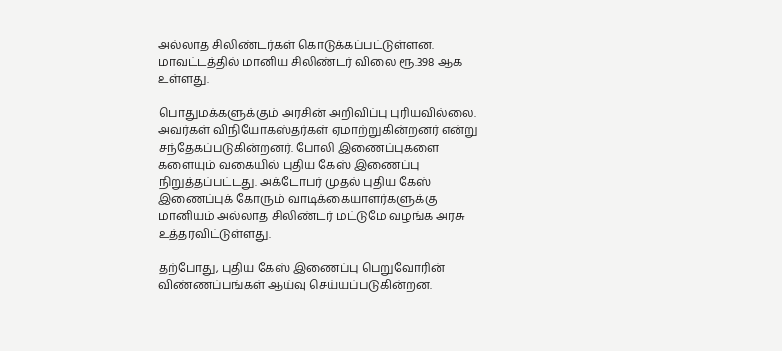அல்லாத சிலிண்டர்கள் கொடுக்கப்பட்டுள்ளன. மாவட்டத்தில் மானிய சிலிண்டர் விலை ரூ.398 ஆக உள்ளது.

பொதுமக்களுக்கும் அரசின் அறிவிப்பு புரியவில்லை. அவர்கள் விநியோகஸ்தர்கள் ஏமாற்றுகின்றனர் என்று சந்தேகப்படுகின்றனர். போலி இணைப்புகளை களையும் வகையில் புதிய கேஸ் இணைப்பு நிறுத்தப்பட்டது. அக்டோபர் முதல் புதிய கேஸ் இணைப்புக் கோரும் வாடிக்கையாளர்களுக்கு மானியம் அல்லாத சிலிண்டர் மட்டுமே வழங்க அரசு உத்தரவிட்டுள்ளது.

தற்போது, புதிய கேஸ் இணைப்பு பெறுவோரின் விண்ணப்பங்கள் ஆய்வு செய்யப்படுகின்றன.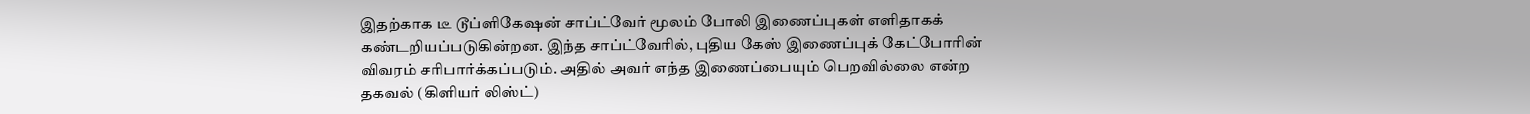இதற்காக டீ டூப்ளிகேஷன் சாப்ட்வேர் மூலம் போலி இணைப்புகள் எளிதாகக் கண்டறியப்படுகின்றன. இந்த சாப்ட்வேரில், புதிய கேஸ் இணைப்புக் கேட்போரின் விவரம் சரிபார்க்கப்படும். அதில் அவர் எந்த இணைப்பையும் பெறவில்லை என்ற தகவல் (கிளியர் லிஸ்ட்)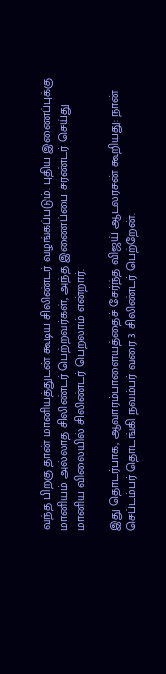வந்த பிறகு தான் மானியத்துடன் கூடிய சிலிண்டர் வழங்கப்படும். புதிய இணைப்புக்கு மானியம் அல்லாத சிலிண்டர் பெற்றவர்கள், அந்த இணைப்பை சரண்டர் செய்து மானிய விலையில் சிலிண்டர் பெறலாம் என்றார்.

இது தொடர்பாக, ஆவாரம்பாளையத்தைச் சேர்ந்த விஜய் ஆடலரசன் கூறியது: நான் செப்டம்பர் தொடங்கி நவம்பர் வரை 3 சிலிண்டர் பெற்றேன்.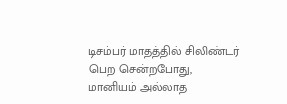டிசம்பர் மாதத்தில் சிலிண்டர் பெற சென்றபோது, மானியம் அல்லாத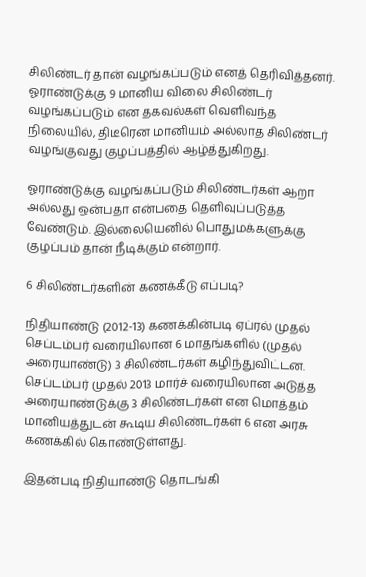சிலிண்டர் தான் வழங்கப்படும் எனத் தெரிவித்தனர். ஓராண்டுக்கு 9 மானிய விலை சிலிண்டர் வழங்கப்படும் என தகவல்கள் வெளிவந்த நிலையில், திடீரென மானியம் அல்லாத சிலிண்டர் வழங்குவது குழப்பத்தில் ஆழ்த்துகிறது.

ஓராண்டுக்கு வழங்கப்படும் சிலிண்டர்கள் ஆறா அல்லது ஒன்பதா என்பதை தெளிவுப்படுத்த வேண்டும். இல்லையெனில் பொதுமக்களுக்கு குழப்பம் தான் நீடிக்கும் என்றார்.

6 சிலிண்டர்களின் கணக்கீடு எப்படி?

நிதியாண்டு (2012-13) கணக்கின்படி ஏப்ரல் முதல் செப்டம்பர் வரையிலான 6 மாதங்களில் (முதல் அரையாண்டு) 3 சிலிண்டர்கள் கழிந்துவிட்டன. செப்டம்பர் முதல் 2013 மார்ச் வரையிலான அடுத்த அரையாண்டுக்கு 3 சிலிண்டர்கள் என மொத்தம் மானியத்துடன் கூடிய சிலிண்டர்கள் 6 என அரசு கணக்கில் கொண்டுள்ளது.

இதன்படி நிதியாண்டு தொடங்கி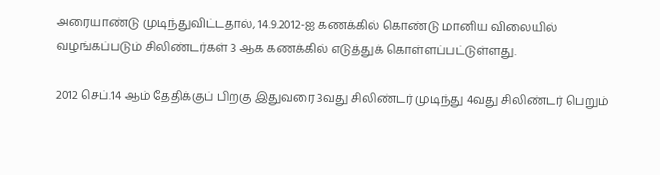அரையாண்டு முடிந்துவிட்டதால், 14.9.2012-ஐ கணக்கில் கொண்டு மானிய விலையில் வழங்கப்படும் சிலிண்டர்கள் 3 ஆக கணக்கில் எடுத்துக் கொள்ளப்பட்டுள்ளது.

2012 செப்.14 ஆம் தேதிக்குப் பிறகு இதுவரை 3வது சிலிண்டர் முடிந்து 4வது சிலிண்டர் பெறும்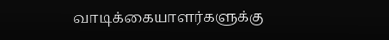வாடிக்கையாளர்களுக்கு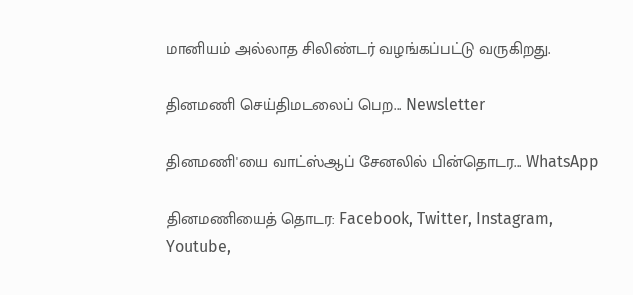மானியம் அல்லாத சிலிண்டர் வழங்கப்பட்டு வருகிறது.

தினமணி செய்திமடலைப் பெற... Newsletter

தினமணி'யை வாட்ஸ்ஆப் சேனலில் பின்தொடர... WhatsApp

தினமணியைத் தொடர: Facebook, Twitter, Instagram, Youtube,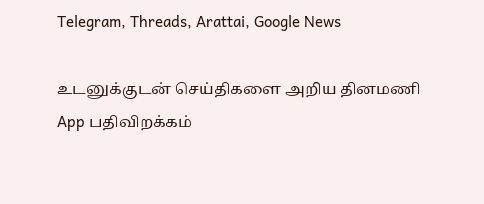Telegram, Threads, Arattai, Google News

உடனுக்குடன் செய்திகளை அறிய தினமணி App பதிவிறக்கம்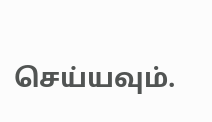செய்யவும்.